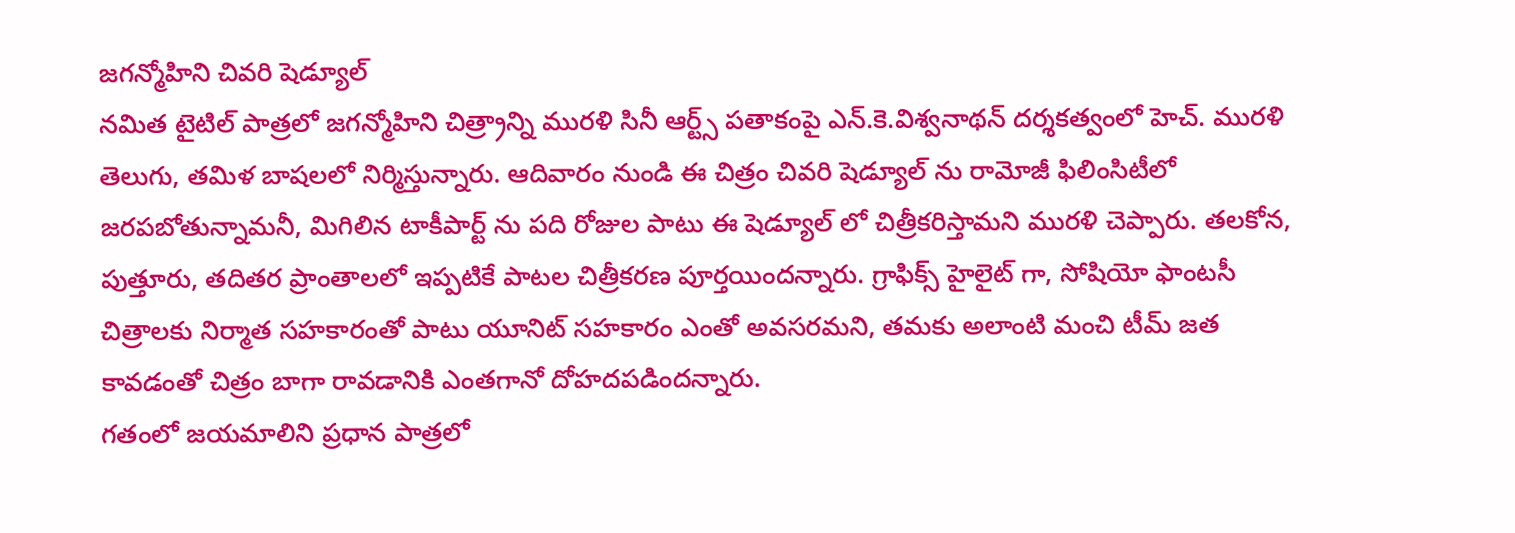జగన్మోహిని చివరి షెడ్యూల్
నమిత టైటిల్ పాత్రలో జగన్మోహిని చిత్ర్రాన్ని మురళి సినీ ఆర్ట్స్ పతాకంపై ఎన్.కె.విశ్వనాథన్ దర్శకత్వంలో హెచ్. మురళి తెలుగు, తమిళ బాషలలో నిర్మిస్తున్నారు. ఆదివారం నుండి ఈ చిత్రం చివరి షెడ్యూల్ ను రామోజీ ఫిలింసిటీలో జరపబోతున్నామనీ, మిగిలిన టాకీపార్ట్ ను పది రోజుల పాటు ఈ షెడ్యూల్ లో చిత్రీకరిస్తామని మురళి చెప్పారు. తలకోన, పుత్తూరు, తదితర ప్రాంతాలలో ఇప్పటికే పాటల చిత్రీకరణ పూర్తయిందన్నారు. గ్రాఫిక్స్ హైలైట్ గా, సోషియో ఫాంటసీ చిత్రాలకు నిర్మాత సహకారంతో పాటు యూనిట్ సహకారం ఎంతో అవసరమని, తమకు అలాంటి మంచి టీమ్ జత కావడంతో చిత్రం బాగా రావడానికి ఎంతగానో దోహదపడిందన్నారు.
గతంలో జయమాలిని ప్రధాన పాత్రలో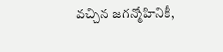వచ్చిన జగన్మోహినికీ,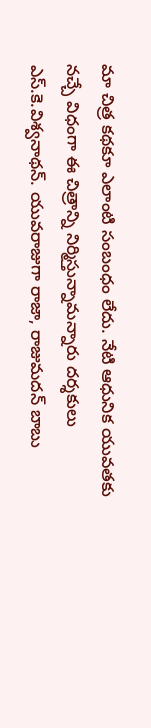మా చిత్ర కథకూ ఎలాంటి సంబంధం లేదు. నేటి ఆధునిక యువతకు నచ్చే విధంగా ఈ చిత్రాన్ని నిర్మిస్తున్నామన్నారు దర్శకులు ఎస్.కె.విశ్వనాథన్. యువరాజుగా రాజా, రాజుమదన్ బాబు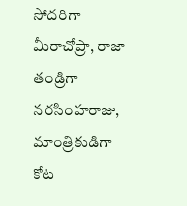సోదరిగా మీరాచోప్రా, రాజా తండ్రిగా నరసింహరాజు, మాంత్రికుడిగా కోట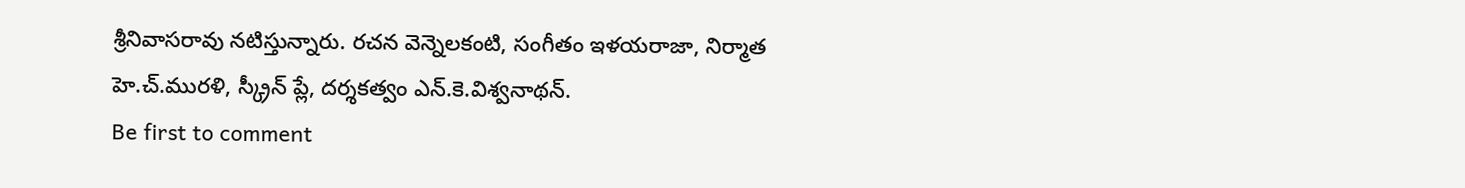శ్రీనివాసరావు నటిస్తున్నారు. రచన వెన్నెలకంటి, సంగీతం ఇళయరాజా, నిర్మాత హె.చ్.మురళి, స్క్రీన్ ప్లే, దర్శకత్వం ఎన్.కె.విశ్వనాథన్.
Be first to comment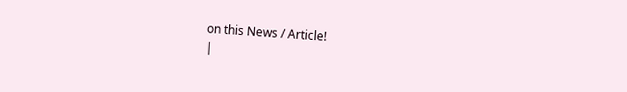on this News / Article!
|